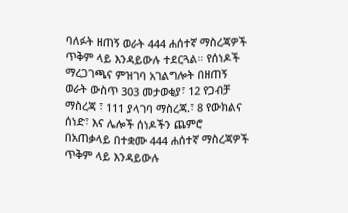ባለፉት ዘጠኝ ወራት 444 ሐሰተኛ ማስረጃዎች ጥቅም ላይ እንዳይውሉ ተደርጓል። የሰነዶች ማረጋገጫና ምዝገባ አገልግሎት በዘጠኝ ወራት ውስጥ 303 መታወቂያ፣ 12 የጋብቻ ማስረጃ ፣ 111 ያላገባ ማስረጃ.፣ 8 የውክልና ሰነድ፣ እና ሌሎች ሰነዶችን ጨምሮ በአጠቃላይ በተቋሙ 444 ሐሰተኛ ማስረጃዎች ጥቅም ላይ እንዳይውሉ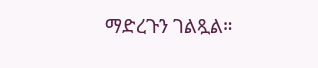ማድረጉን ገልጿል።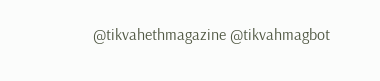@tikvahethmagazine @tikvahmagbot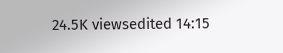24.5K viewsedited 14:15